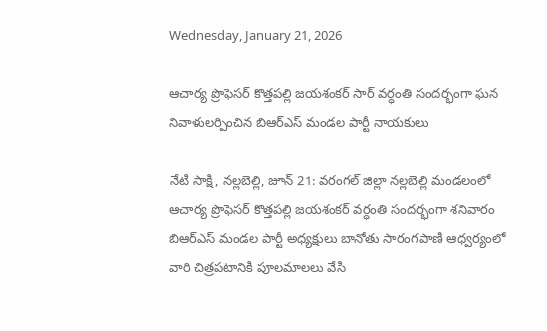Wednesday, January 21, 2026

ఆచార్య ప్రొఫెసర్ కొత్తపల్లి జయశంకర్ సార్ వర్ధంతి సందర్భంగా ఘన నివాళులర్పించిన బిఆర్ఎస్ మండల పార్టీ నాయకులు

నేటి సాక్షి, నల్లబెల్లి, జూన్ 21: వరంగల్ జిల్లా నల్లబెల్లి మండలంలో ఆచార్య ప్రొఫెసర్ కొత్తపల్లి జయశంకర్ వర్ధంతి సందర్భంగా శనివారం బిఆర్ఎస్ మండల పార్టీ అధ్యక్షులు బానోతు సారంగపాణి ఆధ్వర్యంలో వారి చిత్రపటానికి పూలమాలలు వేసి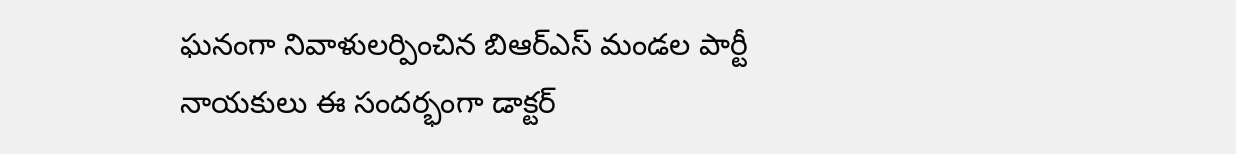ఘనంగా నివాళులర్పించిన బిఆర్ఎస్ మండల పార్టీ నాయకులు ఈ సందర్భంగా డాక్టర్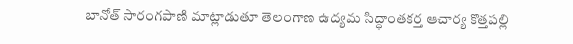బానోత్ సారంగపాణి మాట్లాడుతూ తెలంగాణ ఉద్యమ సిద్ధాంతకర్త ఆచార్య కొత్తపల్లి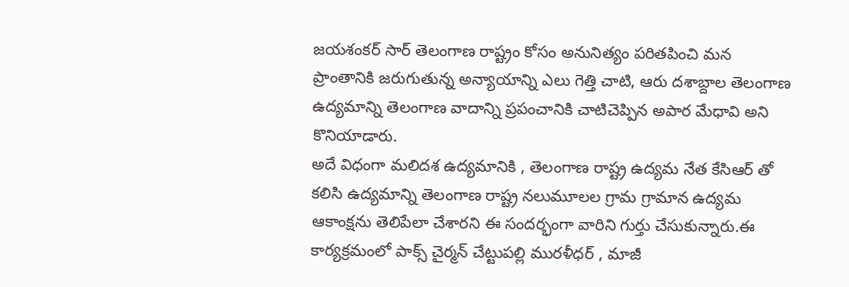జయశంకర్ సార్ తెలంగాణ రాష్ట్రం కోసం అనునిత్యం పరితపించి మన ప్రాంతానికి జరుగుతున్న అన్యాయాన్ని ఎలు గెత్తి చాటి, ఆరు దశాబ్దాల తెలంగాణ ఉద్యమాన్ని తెలంగాణ వాదాన్ని ప్రపంచానికి చాటిచెప్పిన అపార మేధావి అని కొనియాడారు.
అదే విధంగా మలిదశ ఉద్యమానికి , తెలంగాణ రాష్ట్ర ఉద్యమ నేత కేసిఆర్ తో కలిసి ఉద్యమాన్ని తెలంగాణ రాష్ట్ర నలుమూలల గ్రామ గ్రామాన ఉద్యమ ఆకాంక్షను తెలిపేలా చేశారని ఈ సందర్భంగా వారిని గుర్తు చేసుకున్నారు.ఈ కార్యక్రమంలో పాక్స్ చైర్మన్ చేట్టుపల్లి మురళీధర్ , మాజీ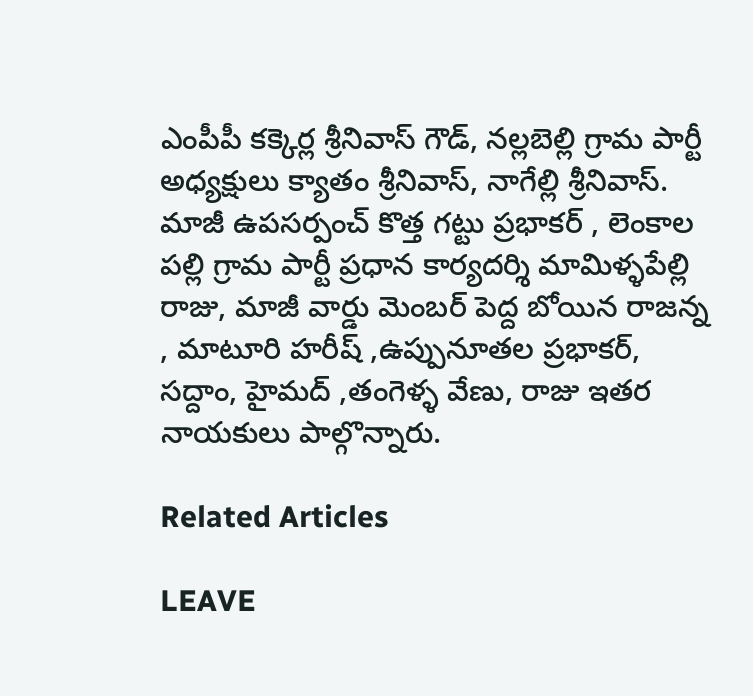ఎంపీపీ కక్కెర్ల శ్రీనివాస్ గౌడ్, నల్లబెల్లి గ్రామ పార్టీ అధ్యక్షులు క్యాతం శ్రీనివాస్, నాగేల్లి శ్రీనివాస్. మాజీ ఉపసర్పంచ్ కొత్త గట్టు ప్రభాకర్ , లెంకాల పల్లి గ్రామ పార్టీ ప్రధాన కార్యదర్శి మామిళ్ళపేల్లి రాజు, మాజీ వార్డు మెంబర్ పెద్ద బోయిన రాజన్న , మాటూరి హరీష్ ,ఉప్పునూతల ప్రభాకర్, సద్దాం, హైమద్ ,తంగెళ్ళ వేణు, రాజు ఇతర నాయకులు పాల్గొన్నారు.

Related Articles

LEAVE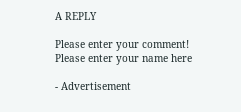A REPLY

Please enter your comment!
Please enter your name here

- Advertisement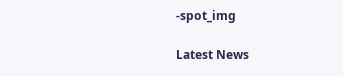-spot_img

Latest News